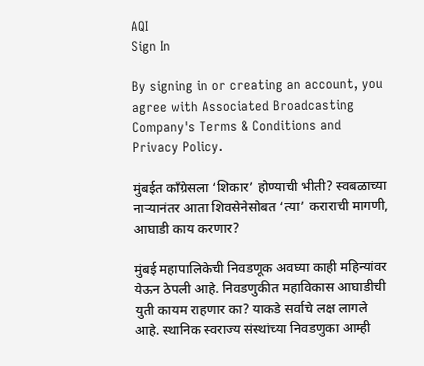AQI
Sign In

By signing in or creating an account, you agree with Associated Broadcasting Company's Terms & Conditions and Privacy Policy.

मुंबईत काँग्रेसला ‘शिकार’ होण्याची भीती? स्वबळाच्या नाऱ्यानंतर आता शिवसेनेसोबत ‘त्या’ कराराची मागणी, आघाडी काय करणार?

मुंबई महापालिकेची निवडणूक अवघ्या काही महिन्यांवर येऊन ठेपली आहे. निवडणुकीत महाविकास आघाडीची युती कायम राहणार का? याकडे सर्वाचे लक्ष लागले आहे. स्थानिक स्वराज्य संस्थांच्या निवडणुका आम्ही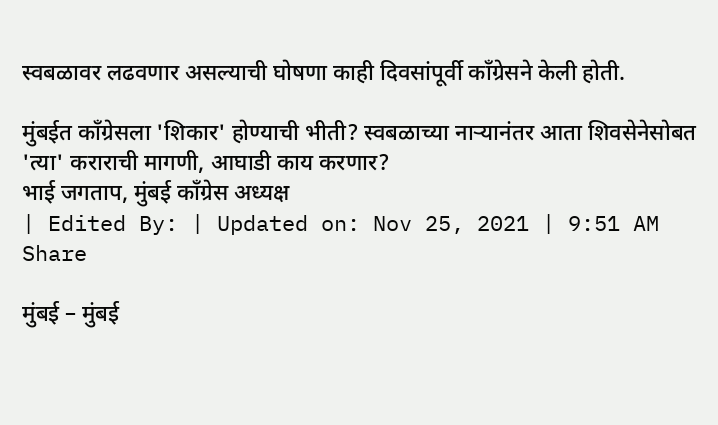स्वबळावर लढवणार असल्याची घोषणा काही दिवसांपूर्वी काँग्रेसने केली होती.

मुंबईत काँग्रेसला 'शिकार' होण्याची भीती? स्वबळाच्या नाऱ्यानंतर आता शिवसेनेसोबत 'त्या' कराराची मागणी, आघाडी काय करणार?
भाई जगताप, मुंबई काँग्रेस अध्यक्ष
| Edited By: | Updated on: Nov 25, 2021 | 9:51 AM
Share

मुंबई – मुंबई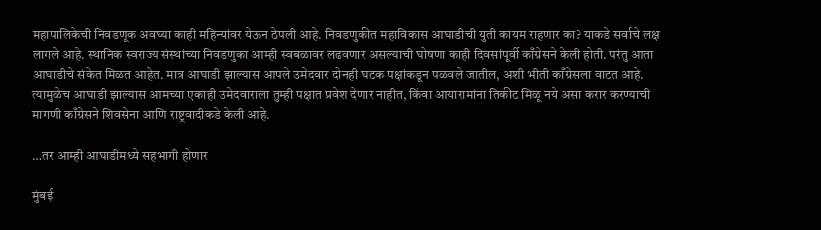महापालिकेची निवडणूक अवघ्या काही महिन्यांवर येऊन ठेपली आहे. निवडणुकीत महाविकास आघाडीची युती कायम राहणार का? याकडे सर्वाचे लक्ष लागले आहे. स्थानिक स्वराज्य संस्थांच्या निवडणुका आम्ही स्वबळावर लढवणार असल्याची घोषणा काही दिवसांपूर्वी काँग्रेसने केली होती. परंतु आता आघाडीचे संकेत मिळत आहेत. मात्र आघाडी झाल्यास आपले उमेदवार दोनही घटक पक्षांकडून पळवले जातील, अशी भीती काँग्रेसला वाटत आहे. त्यामुळेच आघाडी झाल्यास आमच्या एकाही उमेदवाराला तुम्ही पक्षात प्रवेश देणार नाहीत, किंवा आयारामांना तिकीट मिळू नये असा करार करण्याची मागणी काँग्रेसने शिवसेना आणि राष्ट्रवादीकडे केली आहे.

…तर आम्ही आघाडीमध्ये सहभागी होणार

मुंबई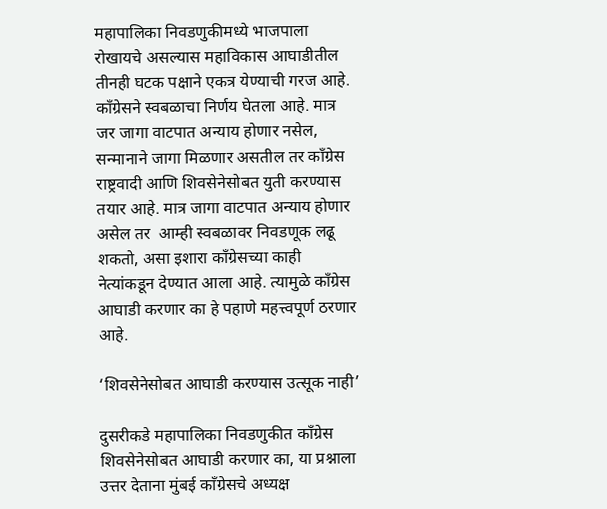महापालिका निवडणुकीमध्ये भाजपाला रोखायचे असल्यास महाविकास आघाडीतील तीनही घटक पक्षाने एकत्र येण्याची गरज आहे. काँग्रेसने स्वबळाचा निर्णय घेतला आहे. मात्र जर जागा वाटपात अन्याय होणार नसेल, सन्मानाने जागा मिळणार असतील तर काँग्रेस राष्ट्रवादी आणि शिवसेनेसोबत युती करण्यास तयार आहे. मात्र जागा वाटपात अन्याय होणार असेल तर  आम्ही स्वबळावर निवडणूक लढू शकतो, असा इशारा काँग्रेसच्या काही नेत्यांकडून देण्यात आला आहे. त्यामुळे काँग्रेस आघाडी करणार का हे पहाणे महत्त्वपूर्ण ठरणार आहे.

‘शिवसेनेसोबत आघाडी करण्यास उत्सूक नाही’

दुसरीकडे महापालिका निवडणुकीत काँग्रेस शिवसेनेसोबत आघाडी करणार का, या प्रश्नाला उत्तर देताना मुंबई काँग्रेसचे अध्यक्ष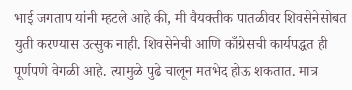भाई जगताप यांनी म्हटले आहे की, मी वैयक्तीक पातळीवर शिवसेनेसोबत युती करण्यास उत्सुक नाही. शिवसेनेची आणि काँग्रेसची कार्यपद्धत ही पूर्णपणे वेगळी आहे. त्यामुळे पुढे चालून मतभेद होऊ शकतात. मात्र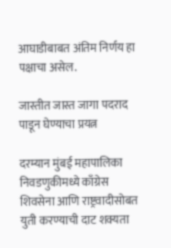आघाडीबाबत अंतिम निर्णय हा पक्षाचा असेल.

जास्तीत जास्त जागा पदराद पाडून घेण्याचा प्रयत्न

दरम्यान मुंबई महापालिका निवडणुकीमध्ये काँग्रेस शिवसेना आणि राष्ट्रवादीसोबत युती करण्याची दाट शक्यता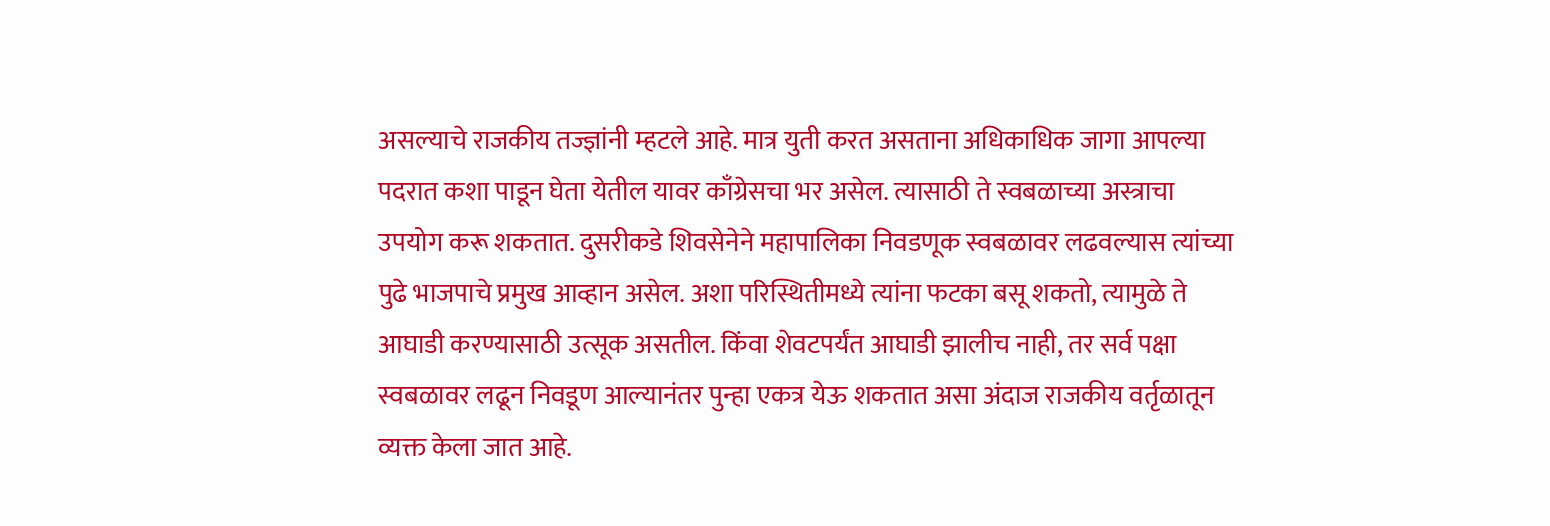असल्याचे राजकीय तज्ज्ञांनी म्हटले आहे. मात्र युती करत असताना अधिकाधिक जागा आपल्या पदरात कशा पाडून घेता येतील यावर काँग्रेसचा भर असेल. त्यासाठी ते स्वबळाच्या अस्त्राचा उपयोग करू शकतात. दुसरीकडे शिवसेनेने महापालिका निवडणूक स्वबळावर लढवल्यास त्यांच्या पुढे भाजपाचे प्रमुख आव्हान असेल. अशा परिस्थितीमध्ये त्यांना फटका बसू शकतो, त्यामुळे ते आघाडी करण्यासाठी उत्सूक असतील. किंवा शेवटपर्यंत आघाडी झालीच नाही, तर सर्व पक्षा स्वबळावर लढून निवडूण आल्यानंतर पुन्हा एकत्र येऊ शकतात असा अंदाज राजकीय वर्तृळातून व्यक्त केला जात आहे.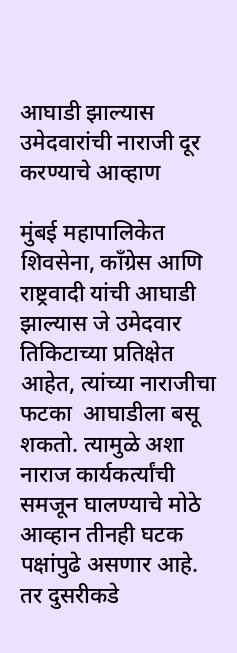आघाडी झाल्यास उमेदवारांची नाराजी दूर करण्याचे आव्हाण

मुंबई महापालिकेत शिवसेना, काँग्रेस आणि राष्ट्रवादी यांची आघाडी झाल्यास जे उमेदवार तिकिटाच्या प्रतिक्षेत आहेत, त्यांच्या नाराजीचा फटका  आघाडीला बसू शकतो. त्यामुळे अशा नाराज कार्यकर्त्यांची समजून घालण्याचे मोठे आव्हान तीनही घटक पक्षांपुढे असणार आहे. तर दुसरीकडे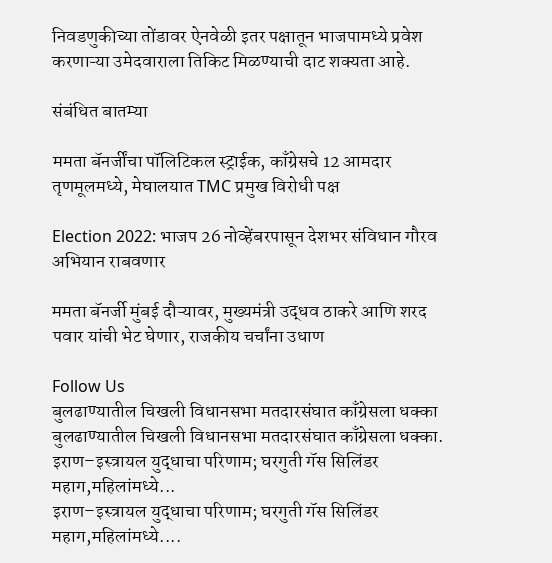निवडणुकीच्या तोंडावर ऐनवेळी इतर पक्षातून भाजपामध्ये प्रवेश करणाऱ्या उमेदवाराला तिकिट मिळण्याची दाट शक्यता आहे.

संबंधित बातम्या

ममता बॅनर्जींचा पॉलिटिकल स्ट्राईक, काँग्रेसचे 12 आमदार तृणमूलमध्ये, मेघालयात TMC प्रमुख विरोधी पक्ष

Election 2022: भाजप 26 नोव्हेंबरपासून देशभर संविधान गौरव अभियान राबवणार

ममता बॅनर्जी मुंबई दौऱ्यावर, मुख्यमंत्री उद्धव ठाकरे आणि शरद पवार यांची भेट घेणार, राजकीय चर्चांना उधाण

Follow Us
बुलढाण्यातील चिखली विधानसभा मतदारसंघात काँग्रेसला धक्का
बुलढाण्यातील चिखली विधानसभा मतदारसंघात काँग्रेसला धक्का.
इराण–इस्त्रायल युद्धाचा परिणाम; घरगुती गॅस सिलिंडर महाग,महिलांमध्ये...
इराण–इस्त्रायल युद्धाचा परिणाम; घरगुती गॅस सिलिंडर महाग,महिलांमध्ये....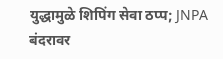युद्धामुळे शिपिंग सेवा ठप्प; JNPA बंदरावर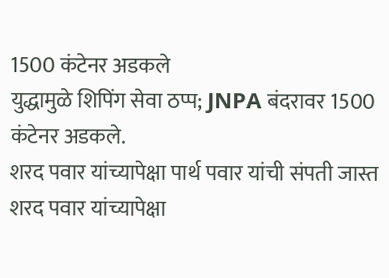1500 कंटेनर अडकले
युद्धामुळे शिपिंग सेवा ठप्प; JNPA बंदरावर 1500 कंटेनर अडकले.
शरद पवार यांच्यापेक्षा पार्थ पवार यांची संपती जास्त
शरद पवार यांच्यापेक्षा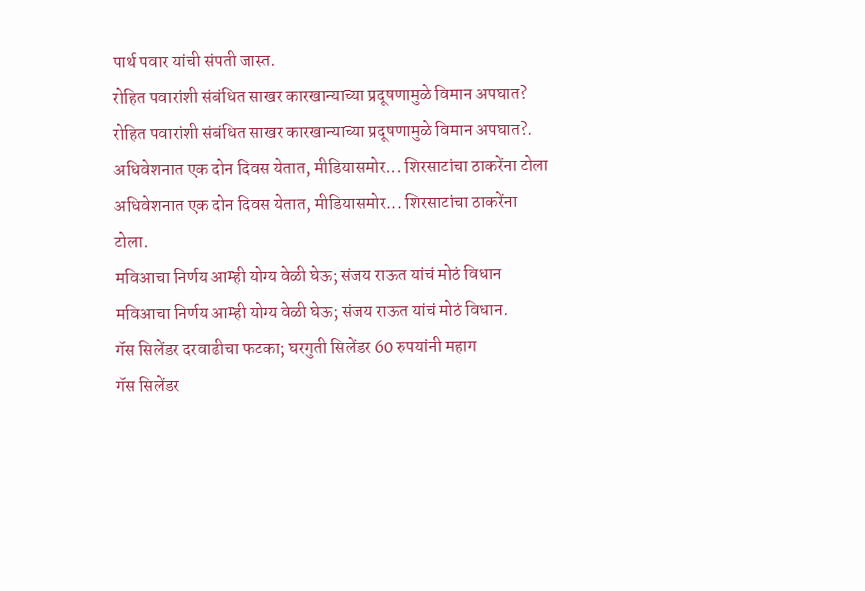पार्थ पवार यांची संपती जास्त.
रोहित पवारांशी संबंधित साखर कारखान्याच्या प्रदूषणामुळे विमान अपघात?
रोहित पवारांशी संबंधित साखर कारखान्याच्या प्रदूषणामुळे विमान अपघात?.
अधिवेशनात एक दोन दिवस येतात, मीडियासमोर... शिरसाटांचा ठाकरेंना टोला
अधिवेशनात एक दोन दिवस येतात, मीडियासमोर... शिरसाटांचा ठाकरेंना टोला.
मविआचा निर्णय आम्ही योग्य वेळी घेऊ; संजय राऊत यांचं मोठं विधान
मविआचा निर्णय आम्ही योग्य वेळी घेऊ; संजय राऊत यांचं मोठं विधान.
गॅस सिलेंडर दरवाढीचा फटका; घरगुती सिलेंडर 60 रुपयांनी महाग
गॅस सिलेंडर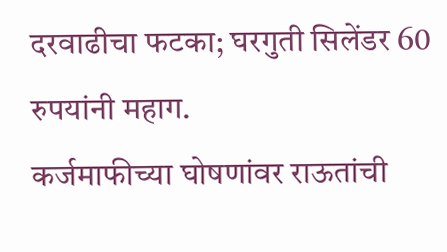दरवाढीचा फटका; घरगुती सिलेंडर 60 रुपयांनी महाग.
कर्जमाफीच्या घोषणांवर राऊतांची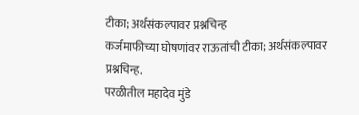टीका; अर्थसंकल्पावर प्रश्नचिन्ह
कर्जमाफीच्या घोषणांवर राऊतांची टीका; अर्थसंकल्पावर प्रश्नचिन्ह.
परळीतील महादेव मुंडे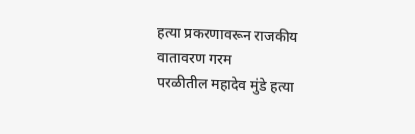हत्या प्रकरणावरून राजकीय वातावरण गरम
परळीतील महादेव मुंडे हत्या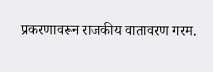प्रकरणावरून राजकीय वातावरण गरम.